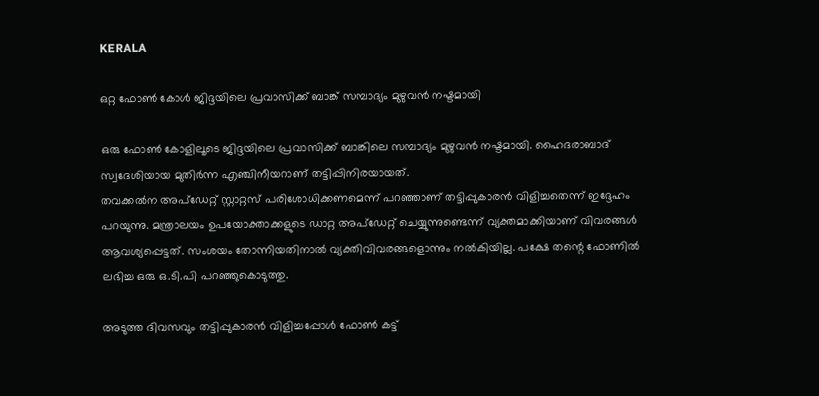KERALA

ഒറ്റ ഫോണ്‍ കോൾ ജിദ്ദയിലെ പ്രവാസിക്ക് ബാങ്ക് സമ്പാദ്യം മുഴുവന്‍ നഷ്ടമായി

ഒരു ഫോണ്‍ കോളിലൂടെ ജിദ്ദയിലെ പ്രവാസിക്ക് ബാങ്കിലെ സമ്പാദ്യം മുഴുവന്‍ നഷ്ടമായി. ഹൈദരാബാദ് സ്വദേശിയായ മുതിര്‍ന്ന എഞ്ചിനീയറാണ് തട്ടിപ്പിനിരയായത്.
തവക്കല്‍ന അപ്‌ഡേറ്റ് സ്റ്റാറ്റസ് പരിശോധിക്കണമെന്ന് പറഞ്ഞാണ് തട്ടിപ്പുകാരന്‍ വിളിച്ചതെന്ന് ഇദ്ദേഹം പറയുന്നു. മന്ത്രാലയം ഉപയോക്താക്കളുടെ ഡാറ്റ അപ്‌ഡേറ്റ് ചെയ്യുന്നുണ്ടെന്ന് വ്യക്തമാക്കിയാണ് വിവരങ്ങള്‍ ആവശ്യപ്പെട്ടത്. സംശയം തോന്നിയതിനാല്‍ വ്യക്തിവിവരങ്ങളൊന്നും നല്‍കിയില്ല. പക്ഷേ തന്റെ ഫോണില്‍ ലഭിച്ച ഒരു ഒ.ടി.പി പറഞ്ഞുകൊടുത്തു.

അടുത്ത ദിവസവും തട്ടിപ്പുകാരന്‍ വിളിച്ചപ്പോള്‍ ഫോണ്‍ കട്ട്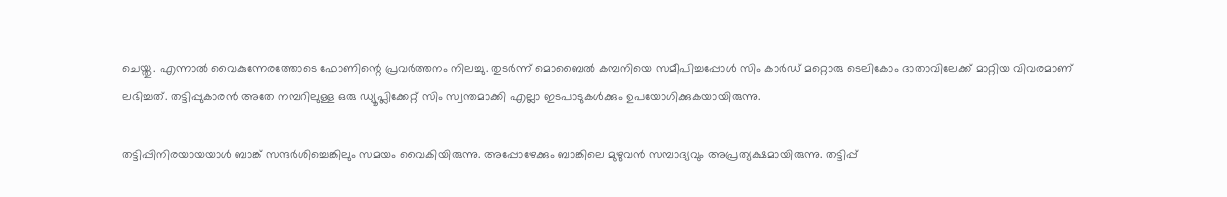ചെയ്തു. എന്നാല്‍ വൈകുന്നേരത്തോടെ ഫോണിന്റെ പ്രവര്‍ത്തനം നിലച്ചു. തുടര്‍ന്ന് മൊബൈല്‍ കമ്പനിയെ സമീപിച്ചപ്പോള്‍ സിം കാര്‍ഡ് മറ്റൊരു ടെലികോം ദാതാവിലേക്ക് മാറ്റിയ വിവരമാണ് ലഭിച്ചത്. തട്ടിപ്പുകാരന്‍ അതേ നമ്പറിലുള്ള ഒരു ഡ്യൂപ്ലിക്കേറ്റ് സിം സ്വന്തമാക്കി എല്ലാ ഇടപാടുകള്‍ക്കും ഉപയോഗിക്കുകയായിരുന്നു.

തട്ടിപ്പിനിരയായയാള്‍ ബാങ്ക് സന്ദര്‍ശിച്ചെങ്കിലും സമയം വൈകിയിരുന്നു. അപ്പോഴേക്കും ബാങ്കിലെ മുഴുവന്‍ സമ്പാദ്യവും അപ്രത്യക്ഷമായിരുന്നു. തട്ടിപ്പ്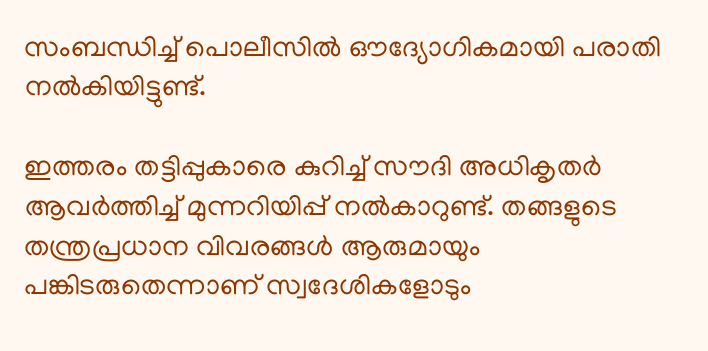സംബന്ധിച്ച് പൊലീസില്‍ ഔദ്യോഗികമായി പരാതി നല്‍കിയിട്ടുണ്ട്.

ഇത്തരം തട്ടിപ്പുകാരെ കുറിച്ച് സൗദി അധികൃതര്‍ ആവര്‍ത്തിച്ച് മുന്നറിയിപ്പ് നല്‍കാറുണ്ട്. തങ്ങളുടെ തന്ത്രപ്രധാന വിവരങ്ങള്‍ ആരുമായും പങ്കിടരുതെന്നാണ് സ്വദേശികളോടും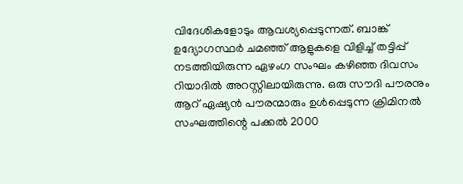വിദേശികളോടും ആവശ്യപ്പെടുന്നത്. ബാങ്ക് ഉദ്യോഗസ്ഥര്‍ ചമഞ്ഞ് ആളുകളെ വിളിച്ച് തട്ടിപ്പ് നടത്തിയിരുന്ന ഏഴംഗ സംഘം കഴിഞ്ഞ ദിവസം റിയാദില്‍ അറസ്റ്റിലായിരുന്നു. ഒരു സൗദി പൗരനും ആറ് ഏഷ്യന്‍ പൗരന്മാരും ഉള്‍പ്പെടുന്ന ക്രിമിനല്‍ സംഘത്തിന്റെ പക്കല്‍ 2000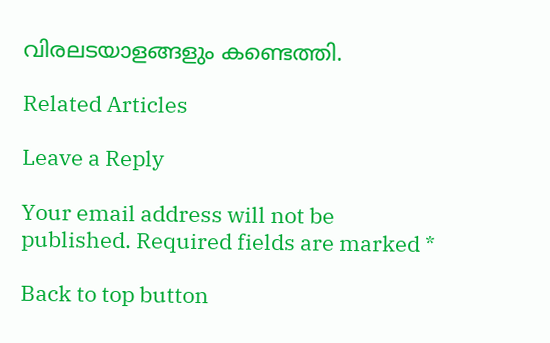വിരലടയാളങ്ങളും കണ്ടെത്തി.

Related Articles

Leave a Reply

Your email address will not be published. Required fields are marked *

Back to top button